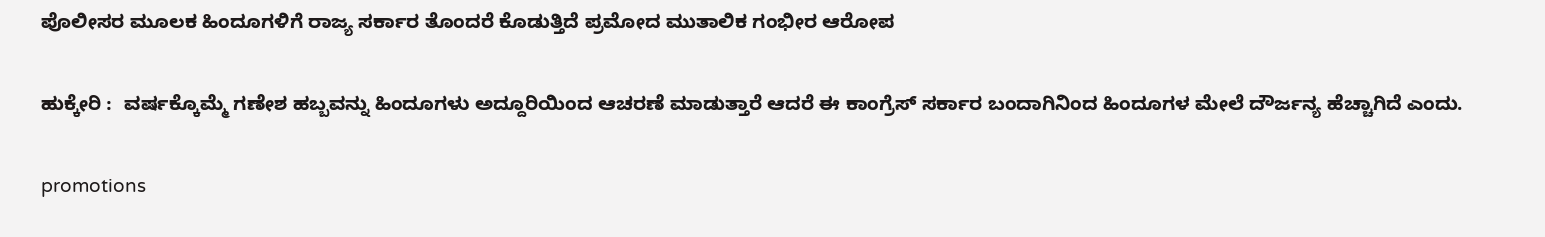ಪೊಲೀಸರ ಮೂಲಕ ಹಿಂದೂಗಳಿಗೆ ರಾಜ್ಯ ಸರ್ಕಾರ ತೊಂದರೆ ಕೊಡುತ್ತಿದೆ ಪ್ರಮೋದ ಮುತಾಲಿಕ ಗಂಭೀರ ಆರೋಪ

ಹುಕ್ಕೇರಿ :  ವರ್ಷಕ್ಕೊಮ್ಮೆ ಗಣೇಶ ಹಬ್ಬವನ್ನು ಹಿಂದೂಗಳು ಅದ್ದೂರಿಯಿಂದ ಆಚರಣೆ ಮಾಡುತ್ತಾರೆ ಆದರೆ ಈ ಕಾಂಗ್ರೆಸ್ ಸರ್ಕಾರ ಬಂದಾಗಿನಿಂದ ಹಿಂದೂಗಳ ಮೇಲೆ ದೌರ್ಜನ್ಯ ಹೆಚ್ಚಾಗಿದೆ ಎಂದು.

promotions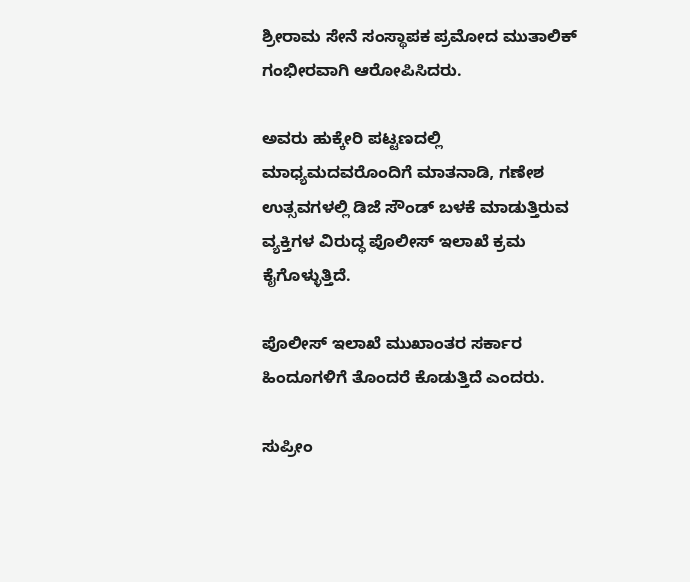ಶ್ರೀರಾಮ ಸೇನೆ ಸಂಸ್ಥಾಪಕ ಪ್ರಮೋದ ಮುತಾಲಿಕ್ ಗಂಭೀರವಾಗಿ ಆರೋಪಿಸಿದರು.

ಅವರು ಹುಕ್ಕೇರಿ ಪಟ್ಟಣದಲ್ಲಿ ಮಾಧ್ಯಮದವರೊಂದಿಗೆ ಮಾತನಾಡಿ, ಗಣೇಶ ಉತ್ಸವಗಳಲ್ಲಿ ಡಿಜೆ ಸೌಂಡ್ ಬಳಕೆ ಮಾಡುತ್ತಿರುವ ವ್ಯಕ್ತಿಗಳ ವಿರುದ್ಧ ಪೊಲೀಸ್ ಇಲಾಖೆ ಕ್ರಮ ಕೈಗೊಳ್ಳುತ್ತಿದೆ.

ಪೊಲೀಸ್ ಇಲಾಖೆ ಮುಖಾಂತರ ಸರ್ಕಾರ ಹಿಂದೂಗಳಿಗೆ ತೊಂದರೆ ಕೊಡುತ್ತಿದೆ ಎಂದರು.

ಸುಪ್ರೀಂ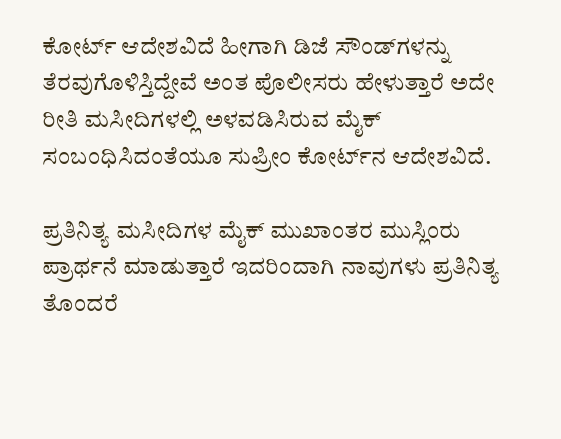ಕೋರ್ಟ್ ಆದೇಶವಿದೆ ಹೀಗಾಗಿ ಡಿಜೆ ಸೌಂಡ್‌ಗಳನ್ನು ತೆರವುಗೊಳಿಸ್ತಿದ್ದೇವೆ ಅಂತ ಪೊಲೀಸರು ಹೇಳುತ್ತಾರೆ ಅದೇ ರೀತಿ ಮಸೀದಿಗಳಲ್ಲಿ ಅಳವಡಿಸಿರುವ ಮೈಕ್‌ ಸಂಬಂಧಿಸಿದಂತೆಯೂ ಸುಪ್ರೀಂ ಕೋರ್ಟ್‌ನ ಆದೇಶವಿದೆ.

ಪ್ರತಿನಿತ್ಯ ಮಸೀದಿಗಳ ಮೈಕ್ ಮುಖಾಂತರ ಮುಸ್ಲಿಂರು ಪ್ರಾರ್ಥನೆ ಮಾಡುತ್ತಾರೆ ಇದರಿಂದಾಗಿ ನಾವುಗಳು ಪ್ರತಿನಿತ್ಯ ತೊಂದರೆ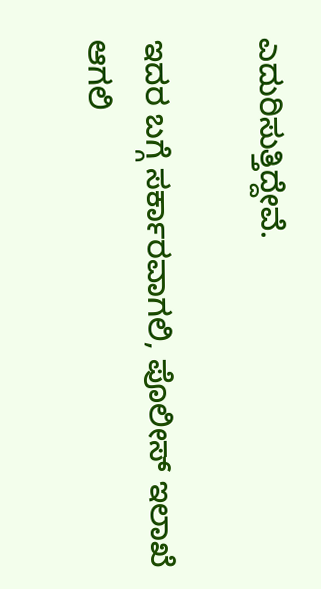ಎದುರಿಸುತ್ತಿದ್ದೇವೆ.

ಇದರ ಬಗ್ಗೆ ಸರ್ಕಾರವಾಗಲಿ, ಪೊಲೀಸ್ ಇಲಾಖೆ ಆಗಲಿ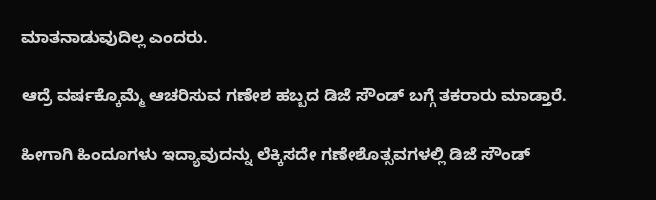ಮಾತನಾಡುವುದಿಲ್ಲ ಎಂದರು.

ಆದ್ರೆ ವರ್ಷಕ್ಕೊಮ್ಮೆ ಆಚರಿಸುವ ಗಣೇಶ ಹಬ್ಬದ ಡಿಜೆ ಸೌಂಡ್ ಬಗ್ಗೆ ತಕರಾರು ಮಾಡ್ತಾರೆ.

ಹೀಗಾಗಿ ಹಿಂದೂಗಳು ಇದ್ಯಾವುದನ್ನು ಲೆಕ್ಕಿಸದೇ ಗಣೇಶೊತ್ಸವಗಳಲ್ಲಿ ಡಿಜೆ ಸೌಂಡ್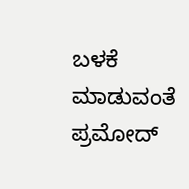ಬಳಕೆ ಮಾಡುವಂತೆ ಪ್ರಮೋದ್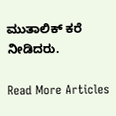ಮುತಾಲಿಕ್ ಕರೆ ನೀಡಿದರು.

Read More Articles